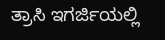ತ್ರಾಸಿ ಇಗರ್ಜಿಯಲ್ಲಿ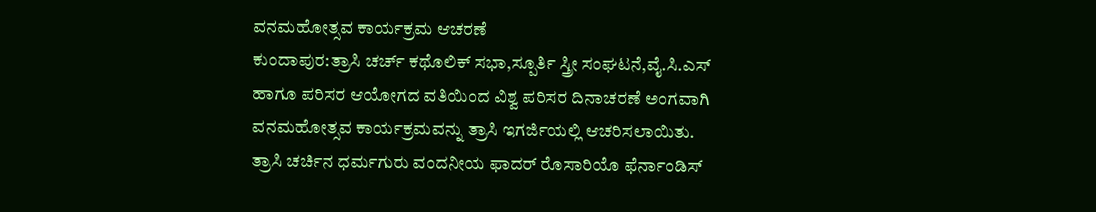ವನಮಹೋತ್ಸವ ಕಾರ್ಯಕ್ರಮ ಆಚರಣೆ
ಕುಂದಾಪುರ:ತ್ರಾಸಿ ಚರ್ಚ್ ಕಥೊಲಿಕ್ ಸಭಾ,ಸ್ಪೂರ್ತಿ ಸ್ತ್ರೀ ಸಂಘಟನೆ,ವೈ.ಸಿ.ಎಸ್ ಹಾಗೂ ಪರಿಸರ ಆಯೋಗದ ವತಿಯಿಂದ ವಿಶ್ವ ಪರಿಸರ ದಿನಾಚರಣೆ ಅಂಗವಾಗಿ ವನಮಹೋತ್ಸವ ಕಾರ್ಯಕ್ರಮವನ್ನು ತ್ರಾಸಿ ಇಗರ್ಜಿಯಲ್ಲಿ ಆಚರಿಸಲಾಯಿತು.
ತ್ರಾಸಿ ಚರ್ಚಿನ ಧರ್ಮಗುರು ವಂದನೀಯ ಫಾದರ್ ರೊಸಾರಿಯೊ ಫೆರ್ನಾಂಡಿಸ್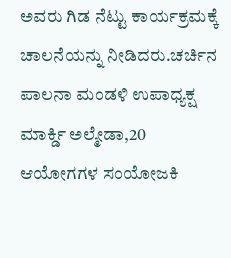ಅವರು ಗಿಡ ನೆಟ್ಟು ಕಾರ್ಯಕ್ರಮಕ್ಕೆ ಚಾಲನೆಯನ್ನು ನೀಡಿದರು.ಚರ್ಚಿನ ಪಾಲನಾ ಮಂಡಳಿ ಉಪಾಧ್ಯಕ್ಷ ಮಾರ್ಕ್ಡಿ ಅಲ್ಮೇಡಾ,20 ಆಯೋಗಗಳ ಸಂಯೋಜಕಿ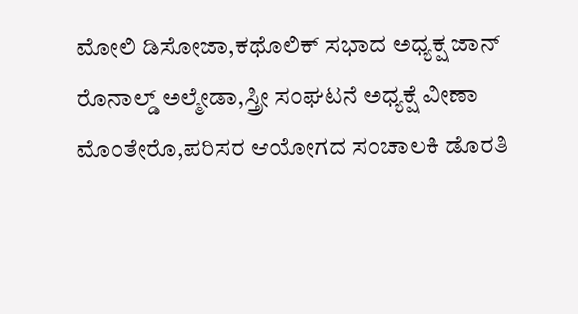ಮೋಲಿ ಡಿಸೋಜಾ,ಕಥೊಲಿಕ್ ಸಭಾದ ಅಧ್ಯಕ್ಷ ಜಾನ್ ರೊನಾಲ್ಡ್ ಅಲ್ಮೇಡಾ,ಸ್ತ್ರೀ ಸಂಘಟನೆ ಅಧ್ಯಕ್ಷೆ ವೀಣಾ ಮೊಂತೇರೊ,ಪರಿಸರ ಆಯೋಗದ ಸಂಚಾಲಕಿ ಡೊರತಿ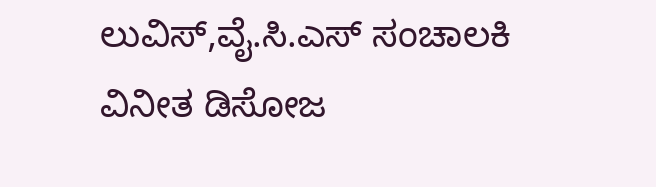ಲುವಿಸ್,ವೈ.ಸಿ.ಎಸ್ ಸಂಚಾಲಕಿ ವಿನೀತ ಡಿಸೋಜ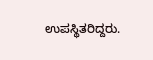ಉಪಸ್ಥಿತರಿದ್ದರು.